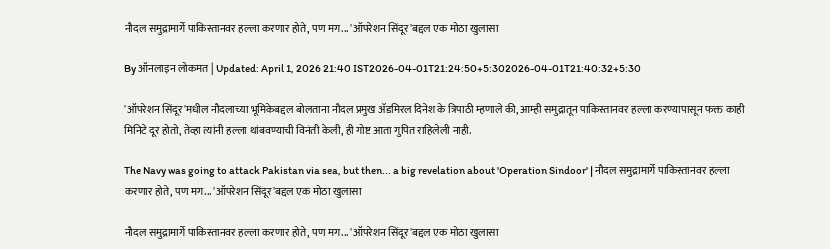नौदल समुद्रामार्गे पाकिस्तानवर हल्ला करणार होते, पण मग... 'ऑपरेशन सिंदूर'बद्दल एक मोठा खुलासा

By ऑनलाइन लोकमत | Updated: April 1, 2026 21:40 IST2026-04-01T21:24:50+5:302026-04-01T21:40:32+5:30

'ऑपरेशन सिंदूर'मधील नौदलाच्या भूमिकेबद्दल बोलताना नौदल प्रमुख ॲडमिरल दिनेश के त्रिपाठी म्हणाले की, आम्ही समुद्रातून पाकिस्तानवर हल्ला करण्यापासून फक्त काही मिनिटे दूर होतो, तेव्हा त्यांनी हल्ला थांबवण्याची विनंती केली, ही गोष्ट आता गुपित राहिलेली नाही.

The Navy was going to attack Pakistan via sea, but then... a big revelation about 'Operation Sindoor' | नौदल समुद्रामार्गे पाकिस्तानवर हल्ला करणार होते, पण मग... 'ऑपरेशन सिंदूर'बद्दल एक मोठा खुलासा

नौदल समुद्रामार्गे पाकिस्तानवर हल्ला करणार होते, पण मग... 'ऑपरेशन सिंदूर'बद्दल एक मोठा खुलासा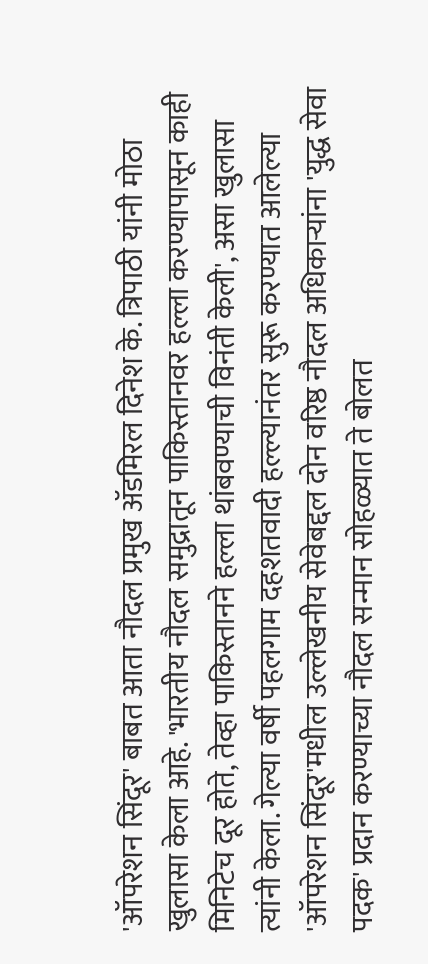'ऑपरेशन सिंदूर' बाबत आता नौदल प्रमुख ॲडमिरल दिनेश के. त्रिपाठी यांनी मोठा खुलासा केला आहे. 'भारतीय नौदल समुद्रातून पाकिस्तानवर हल्ला करण्यापासून काही मिनिटेच दूर होते, तेव्हा पाकिस्तानने हल्ला थांबवण्याची विनंती केली', असा खुलासा त्यांनी केला. गेल्या वर्षी पहलगाम दहशतवादी हल्ल्यानंतर सुरू करण्यात आलेल्या 'ऑपरेशन सिंदूर'मधील उल्लेखनीय सेवेबद्दल दोन वरिष्ठ नौदल अधिकाऱ्यांना 'युद्ध सेवा पदक' प्रदान करण्याच्या नौदल सन्मान सोहळ्यात ते बोलत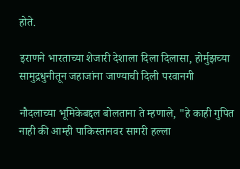होते.

इराणने भारताच्या शेजारी देशाला दिला दिलासा, होर्मुझच्या सामुद्रधुनीतून जहाजांना जाण्याची दिली परवानगी

नौदलाच्या भूमिकेबद्दल बोलताना ते म्हणाले, "हे काही गुपित नाही की आम्ही पाकिस्तानवर सागरी हल्ला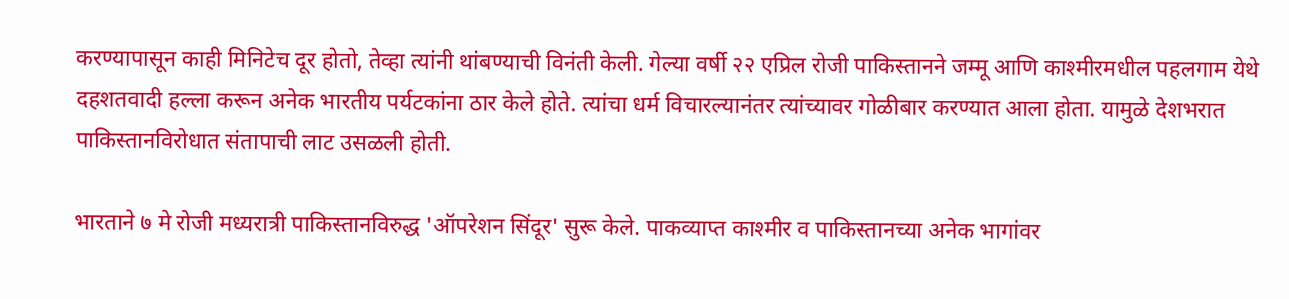करण्यापासून काही मिनिटेच दूर होतो, तेव्हा त्यांनी थांबण्याची विनंती केली. गेल्या वर्षी २२ एप्रिल रोजी पाकिस्तानने जम्मू आणि काश्मीरमधील पहलगाम येथे दहशतवादी हल्ला करून अनेक भारतीय पर्यटकांना ठार केले होते. त्यांचा धर्म विचारल्यानंतर त्यांच्यावर गोळीबार करण्यात आला होता. यामुळे देशभरात पाकिस्तानविरोधात संतापाची लाट उसळली होती.

भारताने ७ मे रोजी मध्यरात्री पाकिस्तानविरुद्ध 'ऑपरेशन सिंदूर' सुरू केले. पाकव्याप्त काश्मीर व पाकिस्तानच्या अनेक भागांवर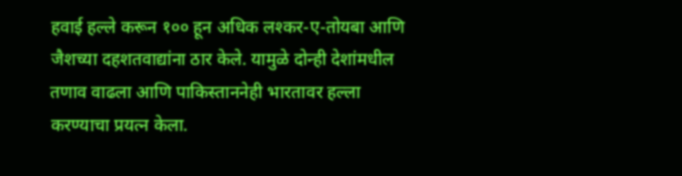हवाई हल्ले करून १०० हून अधिक लश्कर-ए-तोयबा आणि जैशच्या दहशतवाद्यांना ठार केले. यामुळे दोन्ही देशांमधील तणाव वाढला आणि पाकिस्ताननेही भारतावर हल्ला करण्याचा प्रयत्न केला.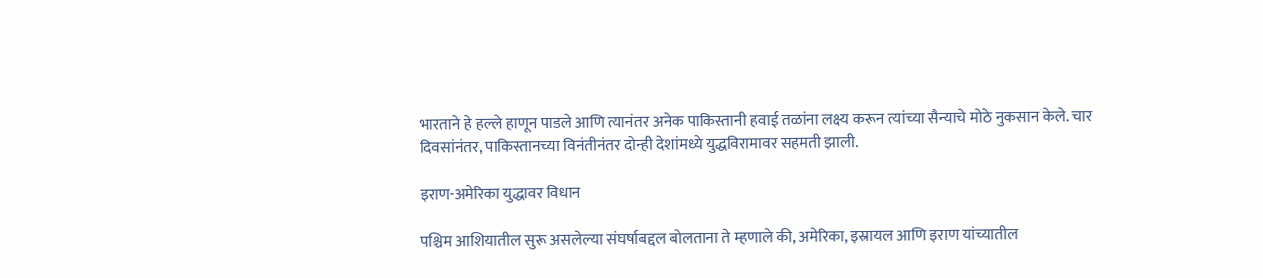भारताने हे हल्ले हाणून पाडले आणि त्यानंतर अनेक पाकिस्तानी हवाई तळांना लक्ष्य करून त्यांच्या सैन्याचे मोठे नुकसान केले. चार दिवसांनंतर, पाकिस्तानच्या विनंतीनंतर दोन्ही देशांमध्ये युद्धविरामावर सहमती झाली.

इराण-अमेरिका युद्धावर विधान

पश्चिम आशियातील सुरू असलेल्या संघर्षाबद्दल बोलताना ते म्हणाले की, अमेरिका, इस्रायल आणि इराण यांच्यातील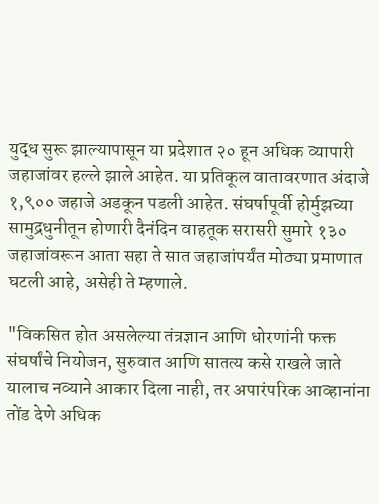युद्ध सुरू झाल्यापासून या प्रदेशात २० हून अधिक व्यापारी जहाजांवर हल्ले झाले आहेत. या प्रतिकूल वातावरणात अंदाजे १,९०० जहाजे अडकून पडली आहेत. संघर्षापूर्वी होर्मुझच्या सामुद्रधुनीतून होणारी दैनंदिन वाहतूक सरासरी सुमारे १३० जहाजांवरून आता सहा ते सात जहाजांपर्यंत मोठ्या प्रमाणात घटली आहे, असेही ते म्हणाले.

"विकसित होत असलेल्या तंत्रज्ञान आणि धोरणांनी फक्त संघर्षांचे नियोजन, सुरुवात आणि सातत्य कसे राखले जाते यालाच नव्याने आकार दिला नाही, तर अपारंपरिक आव्हानांना तोंड देणे अधिक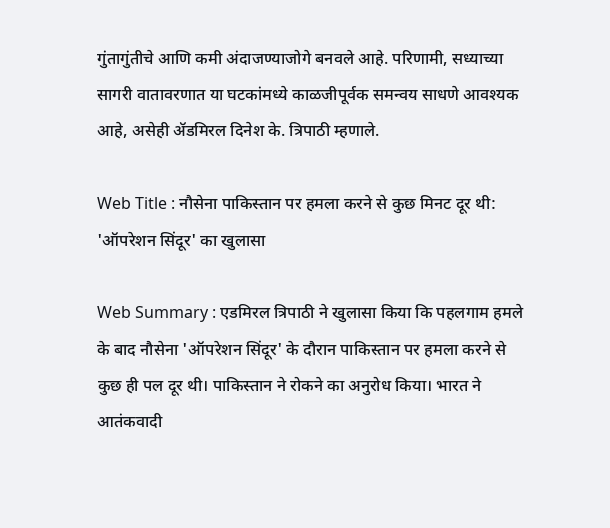गुंतागुंतीचे आणि कमी अंदाजण्याजोगे बनवले आहे. परिणामी, सध्याच्या सागरी वातावरणात या घटकांमध्ये काळजीपूर्वक समन्वय साधणे आवश्यक आहे, असेही ॲडमिरल दिनेश के. त्रिपाठी म्हणाले.

Web Title : नौसेना पाकिस्तान पर हमला करने से कुछ मिनट दूर थी: 'ऑपरेशन सिंदूर' का खुलासा

Web Summary : एडमिरल त्रिपाठी ने खुलासा किया कि पहलगाम हमले के बाद नौसेना 'ऑपरेशन सिंदूर' के दौरान पाकिस्तान पर हमला करने से कुछ ही पल दूर थी। पाकिस्तान ने रोकने का अनुरोध किया। भारत ने आतंकवादी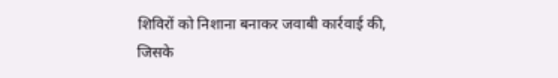शिविरों को निशाना बनाकर जवाबी कार्रवाई की, जिसके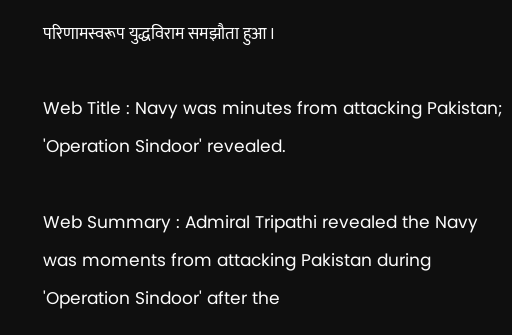परिणामस्वरूप युद्धविराम समझौता हुआ।

Web Title : Navy was minutes from attacking Pakistan; 'Operation Sindoor' revealed.

Web Summary : Admiral Tripathi revealed the Navy was moments from attacking Pakistan during 'Operation Sindoor' after the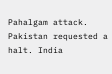Pahalgam attack. Pakistan requested a halt. India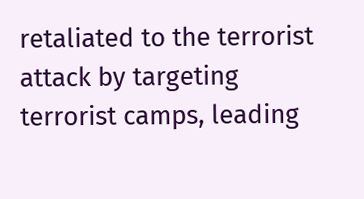retaliated to the terrorist attack by targeting terrorist camps, leading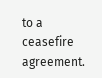to a ceasefire agreement.